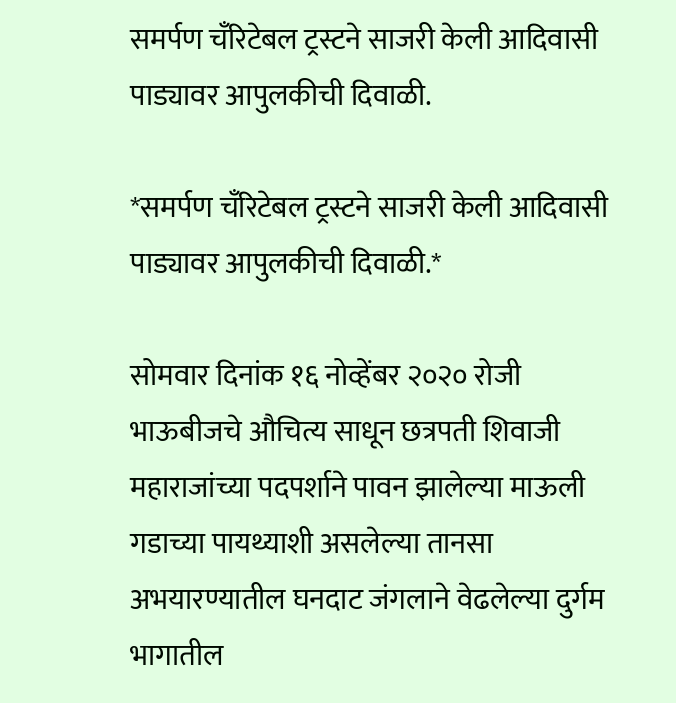समर्पण चँरिटेबल ट्रस्टने साजरी केली आदिवासी पाड्यावर आपुलकीची दिवाळी.

*समर्पण चँरिटेबल ट्रस्टने साजरी केली आदिवासी पाड्यावर आपुलकीची दिवाळी.*

सोमवार दिनांक १६ नोव्हेंबर २०२० रोजी भाऊबीजचे औचित्य साधून छत्रपती शिवाजी महाराजांच्या पदपर्शाने पावन झालेल्या माऊली गडाच्या पायथ्याशी असलेल्या तानसा अभयारण्यातील घनदाट जंगलाने वेढलेल्या दुर्गम भागातील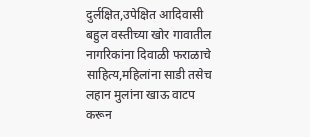दुर्लक्षित,उपेक्षित आदिवासी बहुल वस्तीच्या खोर गावातील नागरिकांना दिवाळी फराळाचे साहित्य,महिलांना साडी तसेच लहान मुलांना खाऊ वाटप करून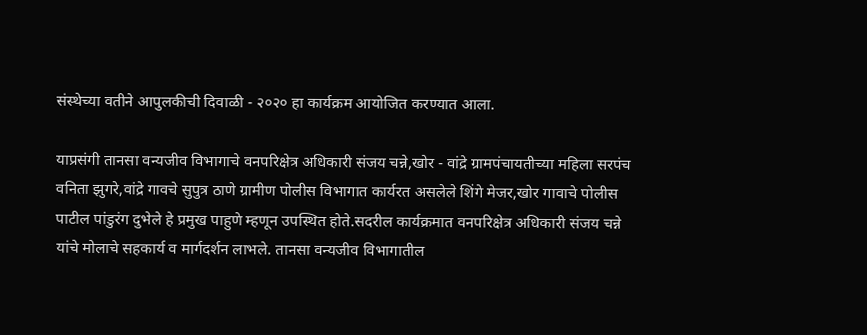संस्थेच्या वतीने आपुलकीची दिवाळी - २०२० हा कार्यक्रम आयोजित करण्यात आला.

याप्रसंगी तानसा वन्यजीव विभागाचे वनपरिक्षेत्र अधिकारी संजय चन्ने,खोर - वांद्रे ग्रामपंचायतीच्या महिला सरपंच वनिता झुगरे,वांद्रे गावचे सुपुत्र ठाणे ग्रामीण पोलीस विभागात कार्यरत असलेले शिंगे मेजर,खोर गावाचे पोलीस पाटील पांडुरंग दुभेले हे प्रमुख पाहुणे म्हणून उपस्थित होते.सदरील कार्यक्रमात वनपरिक्षेत्र अधिकारी संजय चन्ने यांचे मोलाचे सहकार्य व मार्गदर्शन लाभले. तानसा वन्यजीव विभागातील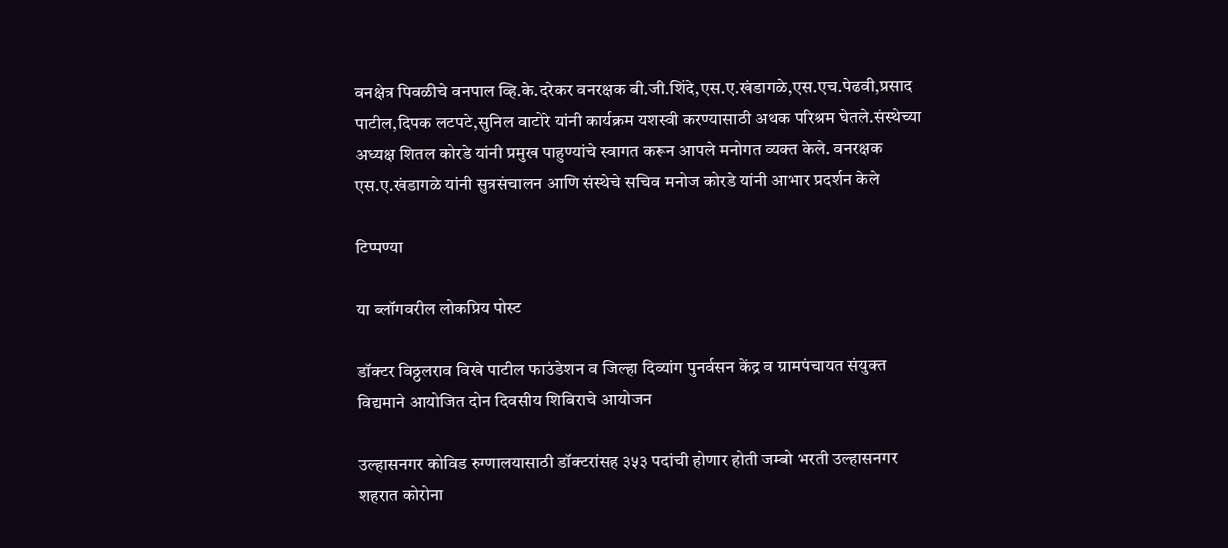वनक्षेत्र पिवळीचे वनपाल व्हि.के.दरेकर वनरक्षक बी.जी.शिंदे,एस.ए.खंडागळे,एस.एच.पेढवी,प्रसाद पाटील,दिपक लटपटे,सुनिल वाटोरे यांनी कार्यक्रम यशस्वी करण्यासाठी अथक परिश्रम घेतले.संस्थेच्या अध्यक्ष शितल कोरडे यांनी प्रमुख पाहुण्यांचे स्वागत करून आपले मनोगत व्यक्त केले. वनरक्षक एस.ए.खंडागळे यांनी सुत्रसंचालन आणि संस्थेचे सचिव मनोज कोरडे यांनी आभार प्रदर्शन केले

टिप्पण्या

या ब्लॉगवरील लोकप्रिय पोस्ट

डॉक्टर विठ्ठलराव विखे पाटील फाउंडेशन व जिल्हा दिव्यांग पुनर्वसन केंद्र व ग्रामपंचायत संयुक्त विद्यमाने आयोजित दोन दिवसीय शिबिराचे आयोजन

उल्हासनगर कोविड रुग्णालयासाठी डॉक्टरांसह ३५३ पदांची होणार होती जम्बो भरती उल्हासनगर शहरात कोरोना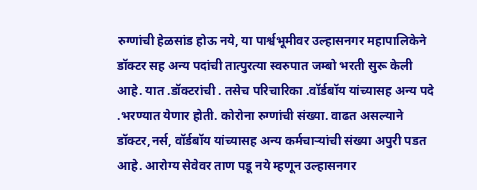रुग्णांची हेळसांड होऊ नये, या पार्श्वभूमीवर उल्हासनगर महापालिकेने डॉक्टर सह अन्य पदांची तात्पुरत्या स्वरुपात जम्बो भरती सुरू केली आहे. यात .डॉक्टरांची . तसेच परिचारिका .वॉर्डबॉय यांच्यासह अन्य पदे .भरण्यात येणार होती. कोरोना रुग्णांची संख्या. वाढत असल्याने डॉक्टर,नर्स, वॉर्डबॉय यांच्यासह अन्य कर्मचाऱ्यांची संख्या अपुरी पडत आहे. आरोग्य सेवेवर ताण पडू नये म्हणून उल्हासनगर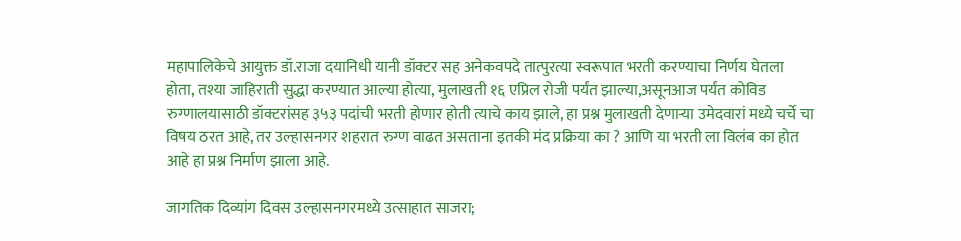महापालिकेचे आयुक्त डॉ.राजा दयानिधी यानी डॉक्टर सह अनेकवपदे तात्पुरत्या स्वरूपात भरती करण्याचा निर्णय घेतला होता, तश्या जाहिराती सुद्धा करण्यात आल्या होत्या, मुलाखती १६ एप्रिल रोजी पर्यंत झाल्या,असूनआज पर्यंत कोविड रुग्णालयासाठी डॉक्टरांसह ३५३ पदांची भरती होणार होती त्याचे काय झाले, हा प्रश्न मुलाखती देणाऱ्या उमेदवारां मध्ये चर्चे चा विषय ठरत आहे, तर उल्हासनगर शहरात रुग्ण वाढत असताना इतकी मंद प्रक्रिया का ? आणि या भरती ला विलंब का होत आहे हा प्रश्न निर्माण झाला आहे.

जागतिक दिव्यांग दिवस उल्हासनगरमध्ये उत्साहात साजरा;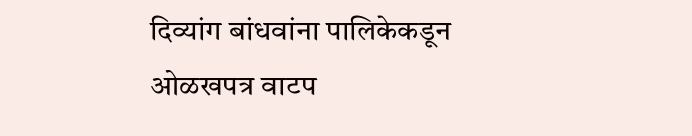दिव्यांग बांधवांना पालिकेकडून ओळखपत्र वाटप